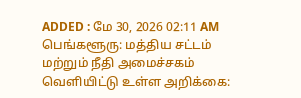ADDED : மே 30, 2026 02:11 AM
பெங்களூரு: மத்திய சட்டம் மற்றும் நீதி அமைச்சகம் வெளியிட்டு உள்ள அறிக்கை: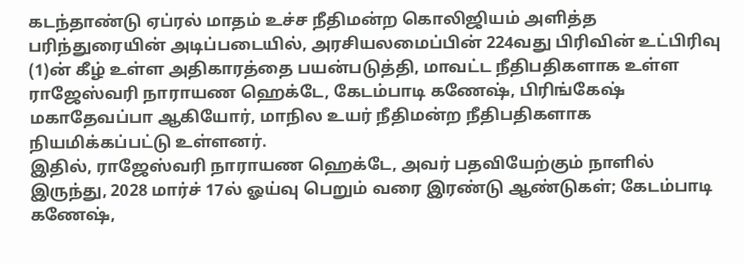கடந்தாண்டு ஏப்ரல் மாதம் உச்ச நீதிமன்ற கொலிஜியம் அளித்த பரிந்துரையின் அடிப்படையில், அரசியலமைப்பின் 224வது பிரிவின் உட்பிரிவு (1)ன் கீழ் உள்ள அதிகாரத்தை பயன்படுத்தி, மாவட்ட நீதிபதிகளாக உள்ள ராஜேஸ்வரி நாராயண ஹெக்டே, கேடம்பாடி கணேஷ், பிரிங்கேஷ் மகாதேவப்பா ஆகியோர், மாநில உயர் நீதிமன்ற நீதிபதிகளாக நியமிக்கப்பட்டு உள்ளனர்.
இதில், ராஜேஸ்வரி நாராயண ஹெக்டே, அவர் பதவியேற்கும் நாளில் இருந்து, 2028 மார்ச் 17ல் ஓய்வு பெறும் வரை இரண்டு ஆண்டுகள்; கேடம்பாடி கணேஷ்,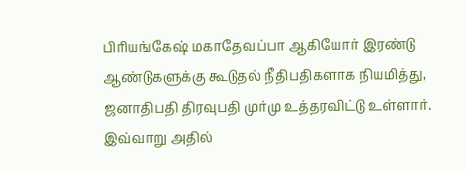பிரியங்கேஷ் மகாதேவப்பா ஆகியோர் இரண்டு ஆண்டுகளுக்கு கூடுதல் நீதிபதிகளாக நியமித்து, ஜனாதிபதி திரவுபதி முர்மு உத்தரவிட்டு உள்ளார்.
இவ்வாறு அதில்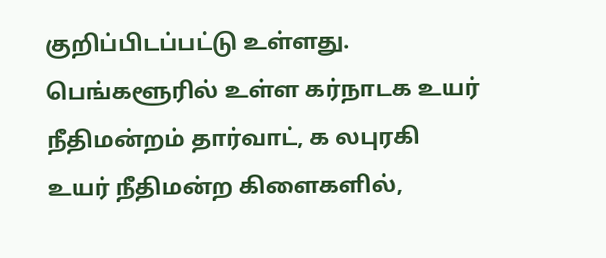குறிப்பிடப்பட்டு உள்ளது.
பெங்களூரில் உள்ள கர்நாடக உயர் நீதிமன்றம் தார்வாட், க லபுரகி உயர் நீதிமன்ற கிளைகளில்,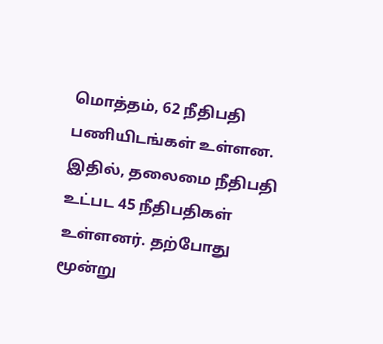மொத்தம், 62 நீதிபதி பணியிடங்கள் உள்ளன. இதில், தலைமை நீதிபதி உட்பட 45 நீதிபதிகள் உள்ளனர். தற்போது மூன்று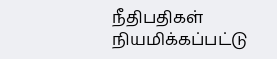நீதிபதிகள் நியமிக்கப்பட்டு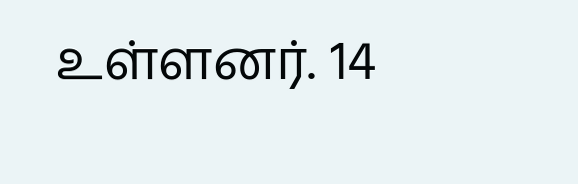உள்ளனர். 14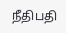நீதிபதி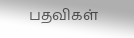பதவிகள்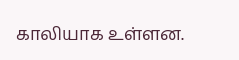காலியாக உள்ளன.